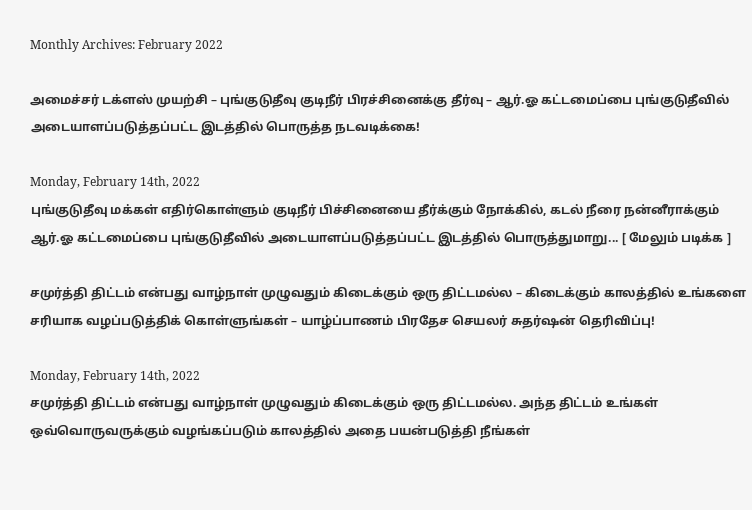Monthly Archives: February 2022

அமைச்சர் டக்ளஸ் முயற்சி – புங்குடுதீவு குடிநீர் பிரச்சினைக்கு தீர்வு – ஆர்.ஓ கட்டமைப்பை புங்குடுதீவில் அடையாளப்படுத்தப்பட்ட இடத்தில் பொருத்த நடவடிக்கை!

Monday, February 14th, 2022
புங்குடுதீவு மக்கள் எதிர்கொள்ளும் குடிநீர் பிச்சினையை தீர்க்கும் நோக்கில், கடல் நீரை நன்னீராக்கும் ஆர்.ஓ கட்டமைப்பை புங்குடுதீவில் அடையாளப்படுத்தப்பட்ட இடத்தில் பொருத்துமாறு... [ மேலும் படிக்க ]

சமுர்த்தி திட்டம் என்பது வாழ்நாள் முழுவதும் கிடைக்கும் ஒரு திட்டமல்ல – கிடைக்கும் காலத்தில் உங்களை சரியாக வழப்படுத்திக் கொள்ளுங்கள் – யாழ்ப்பாணம் பிரதேச செயலர் சுதர்ஷன் தெரிவிப்பு!

Monday, February 14th, 2022
சமுர்த்தி திட்டம் என்பது வாழ்நாள் முழுவதும் கிடைக்கும் ஒரு திட்டமல்ல. அந்த திட்டம் உங்கள் ஒவ்வொருவருக்கும் வழங்கப்படும் காலத்தில் அதை பயன்படுத்தி நீங்கள்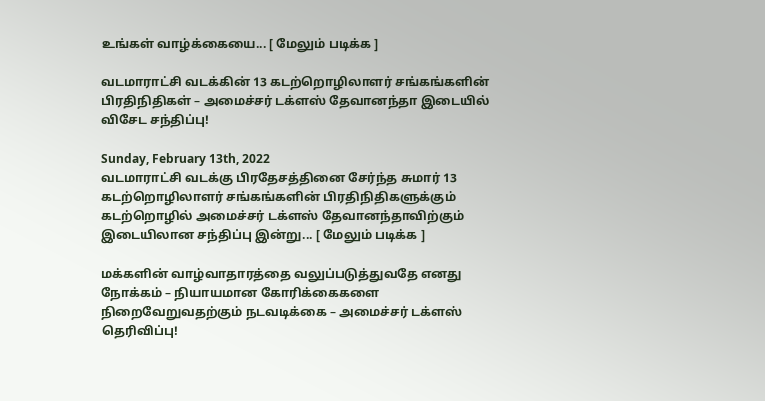உங்கள் வாழ்க்கையை... [ மேலும் படிக்க ]

வடமாராட்சி வடக்கின் 13 கடற்றொழிலாளர் சங்கங்களின் பிரதிநிதிகள் – அமைச்சர் டக்ளஸ் தேவானந்தா இடையில் விசேட சந்திப்பு!

Sunday, February 13th, 2022
வடமாராட்சி வடக்கு பிரதேசத்தினை சேர்ந்த சுமார் 13 கடற்றொழிலாளர் சங்கங்களின் பிரதிநிதிகளுக்கும் கடற்றொழில் அமைச்சர் டக்ளஸ் தேவானந்தாவிற்கும் இடையிலான சந்திப்பு இன்று... [ மேலும் படிக்க ]

மக்களின் வாழ்வாதாரத்தை வலுப்படுத்துவதே எனது நோக்கம் – நியாயமான கோரிக்கைகளை நிறைவேறுவதற்கும் நடவடிக்கை – அமைச்சர் டக்ளஸ் தெரிவிப்பு!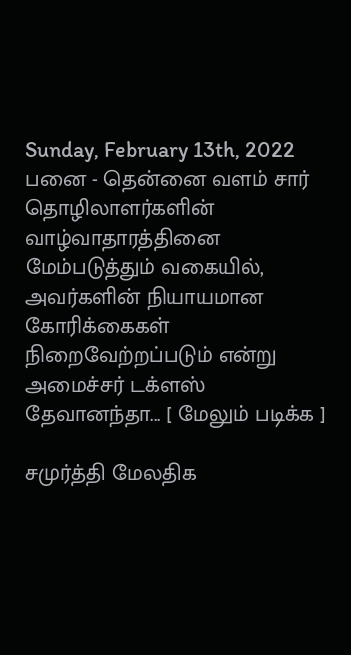Sunday, February 13th, 2022
பனை - தென்னை வளம் சார் தொழிலாளர்களின் வாழ்வாதாரத்தினை மேம்படுத்தும் வகையில், அவர்களின் நியாயமான கோரிக்கைகள் நிறைவேற்றப்படும் என்று அமைச்சர் டக்ளஸ் தேவானந்தா... [ மேலும் படிக்க ]

சமுர்த்தி மேலதிக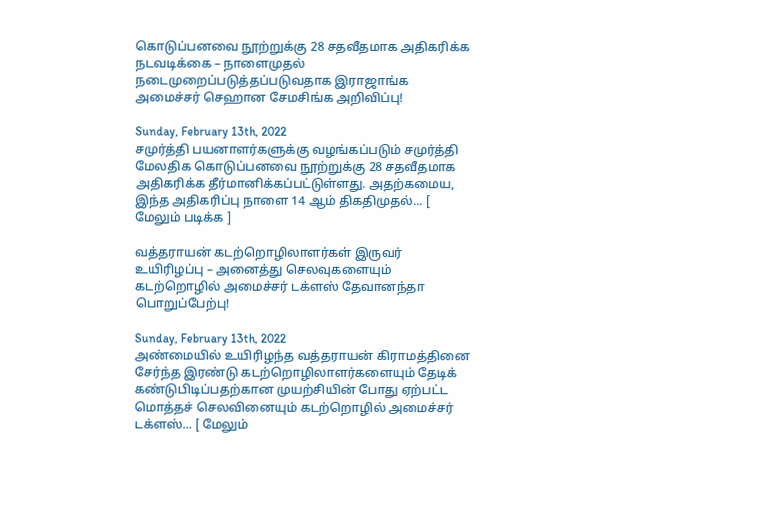கொடுப்பனவை நூற்றுக்கு 28 சதவீதமாக அதிகரிக்க நடவடிக்கை – நாளைமுதல் நடைமுறைப்படுத்தப்படுவதாக இராஜாங்க அமைச்சர் செஹான சேமசிங்க அறிவிப்பு!

Sunday, February 13th, 2022
சமுர்த்தி பயனாளர்களுக்கு வழங்கப்படும் சமுர்த்தி மேலதிக கொடுப்பனவை நூற்றுக்கு 28 சதவீதமாக அதிகரிக்க தீர்மானிக்கப்பட்டுள்ளது. அதற்கமைய, இந்த அதிகரிப்பு நாளை 14 ஆம் திகதிமுதல்... [ மேலும் படிக்க ]

வத்தராயன் கடற்றொழிலாளர்கள் இருவர் உயிரிழப்பு – அனைத்து செலவுகளையும் கடற்றொழில் அமைச்சர் டக்ளஸ் தேவானந்தா பொறுப்பேற்பு!

Sunday, February 13th, 2022
அண்மையில் உயிரிழந்த வத்தராயன் கிராமத்தினை சேர்ந்த இரண்டு கடற்றொழிலாளர்களையும் தேடிக் கண்டுபிடிப்பதற்கான முயற்சியின் போது ஏற்பட்ட மொத்தச் செலவினையும் கடற்றொழில் அமைச்சர் டக்ளஸ்... [ மேலும்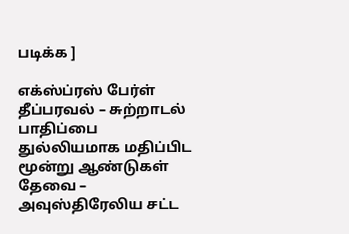படிக்க ]

எக்ஸ்ப்ரஸ் பேர்ள் தீப்பரவல் – சுற்றாடல் பாதிப்பை துல்லியமாக மதிப்பிட மூன்று ஆண்டுகள் தேவை – அவுஸ்திரேலிய சட்ட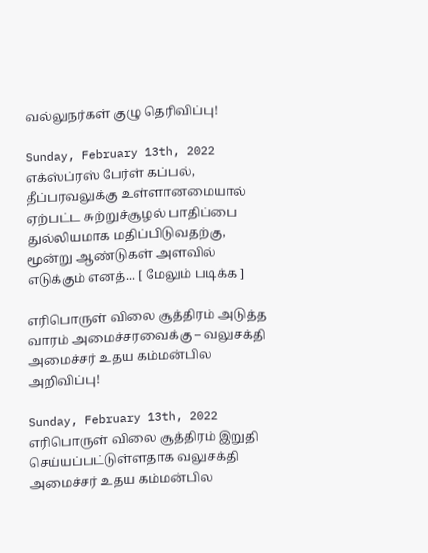வல்லுநர்கள் குழு தெரிவிப்பு!

Sunday, February 13th, 2022
எக்ஸ்ப்ரஸ் பேர்ள் கப்பல், தீப்பரவலுக்கு உள்ளானமையால் ஏற்பட்ட சுற்றுச்சூழல் பாதிப்பை துல்லியமாக மதிப்பிடுவதற்கு, மூன்று ஆண்டுகள் அளவில் எடுக்கும் எனத்... [ மேலும் படிக்க ]

எரிபொருள் விலை சூத்திரம் அடுத்த வாரம் அமைச்சரவைக்கு – வலுசக்தி அமைச்சர் உதய கம்மன்பில அறிவிப்பு!

Sunday, February 13th, 2022
எரிபொருள் விலை சூத்திரம் இறுதி செய்யப்பட்டுள்ளதாக வலுசக்தி அமைச்சர் உதய கம்மன்பில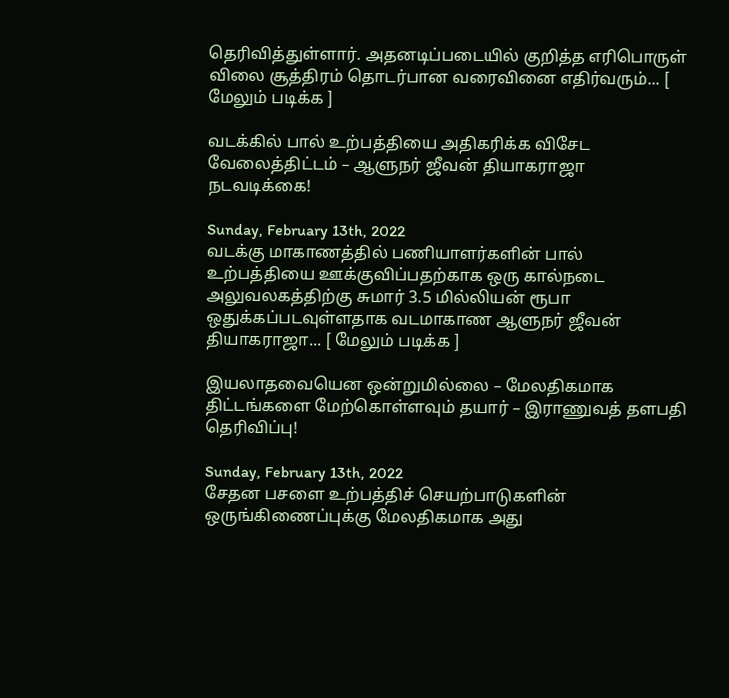தெரிவித்துள்ளார். அதனடிப்படையில் குறித்த எரிபொருள் விலை சூத்திரம் தொடர்பான வரைவினை எதிர்வரும்... [ மேலும் படிக்க ]

வடக்கில் பால் உற்பத்தியை அதிகரிக்க விசேட வேலைத்திட்டம் – ஆளுநர் ஜீவன் தியாகராஜா நடவடிக்கை!

Sunday, February 13th, 2022
வடக்கு மாகாணத்தில் பணியாளர்களின் பால் உற்பத்தியை ஊக்குவிப்பதற்காக ஒரு கால்நடை அலுவலகத்திற்கு சுமார் 3.5 மில்லியன் ரூபா ஒதுக்கப்படவுள்ளதாக வடமாகாண ஆளுநர் ஜீவன் தியாகராஜா... [ மேலும் படிக்க ]

இயலாதவையென ஒன்றுமில்லை – மேலதிகமாக திட்டங்களை மேற்கொள்ளவும் தயார் – இராணுவத் தளபதி தெரிவிப்பு!

Sunday, February 13th, 2022
சேதன பசளை உற்பத்திச் செயற்பாடுகளின் ஒருங்கிணைப்புக்கு மேலதிகமாக அது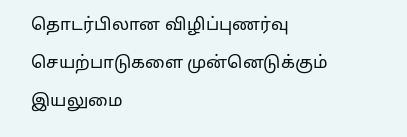தொடர்பிலான விழிப்புணர்வு செயற்பாடுகளை முன்னெடுக்கும் இயலுமை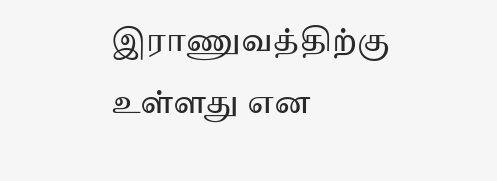இராணுவத்திற்கு உள்ளது என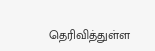தெரிவித்துள்ள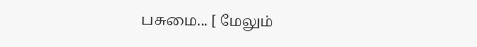பசுமை... [ மேலும்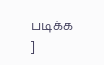படிக்க ]